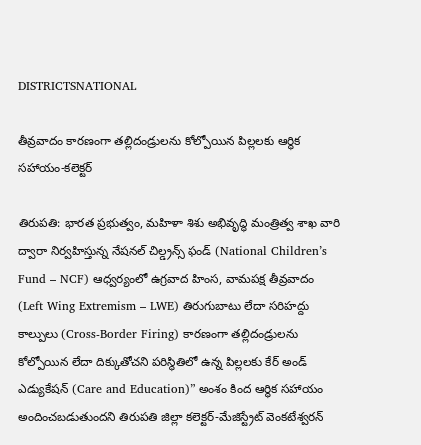DISTRICTSNATIONAL

తీవ్రవాదం కారణంగా తల్లిదండ్రులను కోల్పోయిన పిల్లలకు ఆర్థిక సహాయం-కలెక్టర్

తిరుపతి: భారత ప్రభుత్వం, మహిళా శిశు అభివృద్ధి మంత్రిత్వ శాఖ వారి ద్వారా నిర్వహిస్తున్న నేషనల్ చిల్డ్రన్స్ ఫండ్ (National Children’s Fund – NCF) ఆధ్వర్యంలో ఉగ్రవాద హింస, వామపక్ష తీవ్రవాదం (Left Wing Extremism – LWE) తిరుగుబాటు లేదా సరిహద్దు కాల్పులు (Cross-Border Firing) కారణంగా తల్లిదండ్రులను కోల్పోయిన లేదా దిక్కుతోచని పరిస్థితిలో ఉన్న పిల్లలకు కేర్ అండ్ ఎడ్యుకేషన్ (Care and Education)” అంశం కింద ఆర్థిక సహాయం అందించబడుతుందని తిరుపతి జిల్లా కలెక్టర్-మేజిస్ట్రేట్ వెంకటేశ్వరన్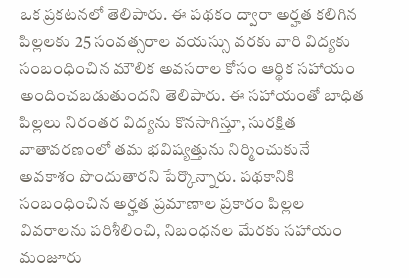ఒక ప్రకటనలో తెలిపారు. ఈ పథకం ద్వారా అర్హత కలిగిన పిల్లలకు 25 సంవత్సరాల వయస్సు వరకు వారి విద్యకు సంబంధించిన మౌలిక అవసరాల కోసం ఆర్థిక సహాయం అందించబడుతుందని తెలిపారు. ఈ సహాయంతో బాధిత పిల్లలు నిరంతర విద్యను కొనసాగిస్తూ, సురక్షిత వాతావరణంలో తమ భవిష్యత్తును నిర్మించుకునే అవకాశం పొందుతారని పేర్కొన్నారు. పథకానికి సంబంధించిన అర్హత ప్రమాణాల ప్రకారం పిల్లల వివరాలను పరిశీలించి, నిబంధనల మేరకు సహాయం మంజూరు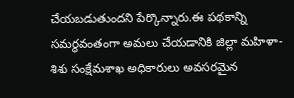చేయబడుతుందని పేర్కొన్నారు.ఈ పథకాన్ని సమర్థవంతంగా అమలు చేయడానికి జిల్లా మహిళా-శిశు సంక్షేమశాఖ అధికారులు అవసరమైన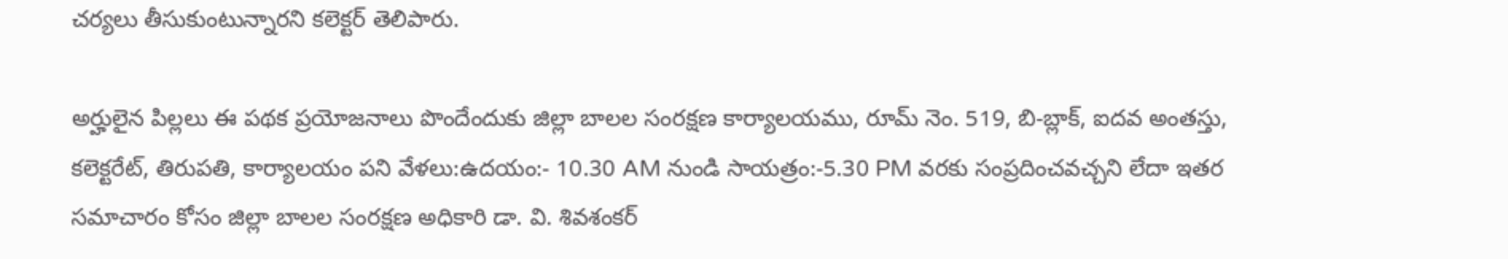చర్యలు తీసుకుంటున్నారని కలెక్టర్ తెలిపారు.

అర్హులైన పిల్లలు ఈ పథక ప్రయోజనాలు పొందేందుకు జిల్లా బాలల సంరక్షణ కార్యాలయము, రూమ్ నెం. 519, బి-బ్లాక్, ఐదవ అంతస్తు, కలెక్టరేట్, తిరుపతి, కార్యాలయం పని వేళలు:ఉదయం:- 10.30 AM నుండి సాయత్రం:-5.30 PM వరకు సంప్రదించవచ్చని లేదా ఇతర సమాచారం కోసం జిల్లా బాలల సంరక్షణ అధికారి డా. వి. శివశంకర్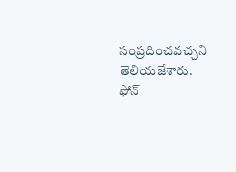సంప్రదించవచ్చని తెలియజేశారు. ఫోన్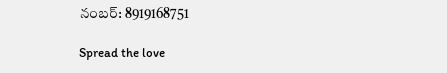నంబర్: 8919168751

Spread the love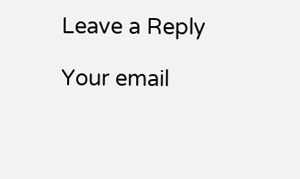Leave a Reply

Your email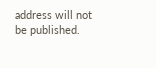address will not be published.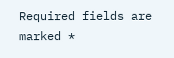Required fields are marked *